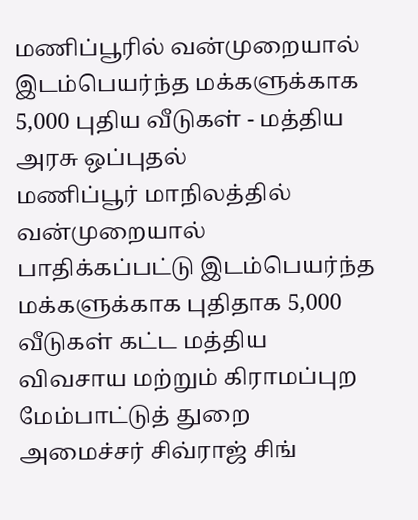மணிப்பூரில் வன்முறையால் இடம்பெயர்ந்த மக்களுக்காக 5,000 புதிய வீடுகள் - மத்திய அரசு ஒப்புதல்
மணிப்பூர் மாநிலத்தில் வன்முறையால் பாதிக்கப்பட்டு இடம்பெயர்ந்த மக்களுக்காக புதிதாக 5,000 வீடுகள் கட்ட மத்திய விவசாய மற்றும் கிராமப்புற மேம்பாட்டுத் துறை அமைச்சர் சிவ்ராஜ் சிங்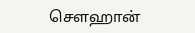செளஹான்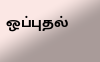ஒப்புதல்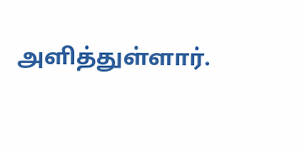அளித்துள்ளார்.